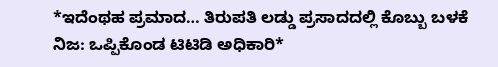*ಇದೆಂಥಹ ಪ್ರಮಾದ… ತಿರುಪತಿ ಲಡ್ಡು ಪ್ರಸಾದದಲ್ಲಿ ಕೊಬ್ಬು ಬಳಕೆ ನಿಜ: ಒಪ್ಪಿಕೊಂಡ ಟಿಟಿಡಿ ಅಧಿಕಾರಿ*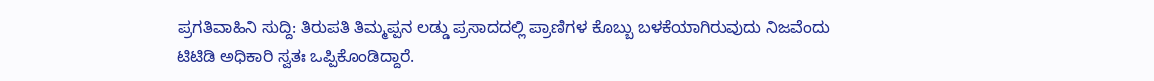ಪ್ರಗತಿವಾಹಿನಿ ಸುದ್ದಿ: ತಿರುಪತಿ ತಿಮ್ಮಪ್ಪನ ಲಡ್ಡು ಪ್ರಸಾದದಲ್ಲಿ ಪ್ರಾಣಿಗಳ ಕೊಬ್ಬು ಬಳಕೆಯಾಗಿರುವುದು ನಿಜವೆಂದು ಟಿಟಿಡಿ ಅಧಿಕಾರಿ ಸ್ವತಃ ಒಪ್ಪಿಕೊಂಡಿದ್ದಾರೆ.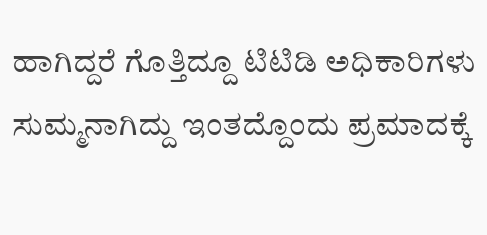ಹಾಗಿದ್ದರೆ ಗೊತ್ತಿದ್ದೂ ಟಿಟಿಡಿ ಅಧಿಕಾರಿಗಳು ಸುಮ್ಮನಾಗಿದ್ದು ಇಂತದ್ದೊಂದು ಪ್ರಮಾದಕ್ಕೆ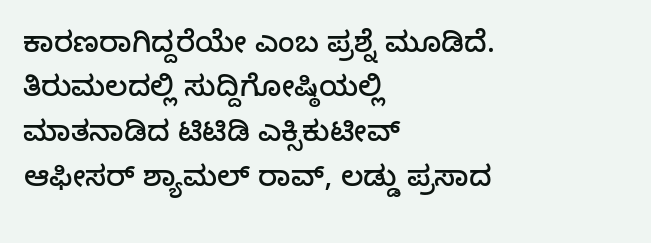ಕಾರಣರಾಗಿದ್ದರೆಯೇ ಎಂಬ ಪ್ರಶ್ನೆ ಮೂಡಿದೆ. ತಿರುಮಲದಲ್ಲಿ ಸುದ್ದಿಗೋಷ್ಠಿಯಲ್ಲಿ ಮಾತನಾಡಿದ ಟಿಟಿಡಿ ಎಕ್ಸಿಕುಟೀವ್ ಆಫೀಸರ್ ಶ್ಯಾಮಲ್ ರಾವ್, ಲಡ್ಡು ಪ್ರಸಾದ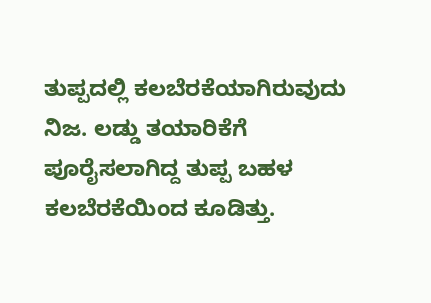ತುಪ್ಪದಲ್ಲಿ ಕಲಬೆರಕೆಯಾಗಿರುವುದು ನಿಜ. ಲಡ್ಡು ತಯಾರಿಕೆಗೆ ಪೂರೈಸಲಾಗಿದ್ದ ತುಪ್ಪ ಬಹಳ ಕಲಬೆರಕೆಯಿಂದ ಕೂಡಿತ್ತು.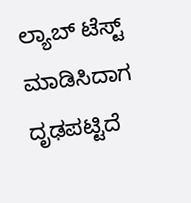ಲ್ಯಾಬ್ ಟೆಸ್ಟ್ ಮಾಡಿಸಿದಾಗ ದೃಢಪಟ್ಟಿದೆ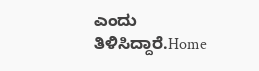ಎಂದು ತಿಳಿಸಿದ್ದಾರೆ.Home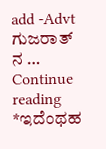add -Advt ಗುಜರಾತ್ ನ … Continue reading *ಇದೆಂಥಹ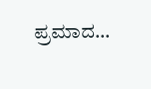ಪ್ರಮಾದ…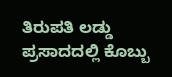ತಿರುಪತಿ ಲಡ್ಡು ಪ್ರಸಾದದಲ್ಲಿ ಕೊಬ್ಬು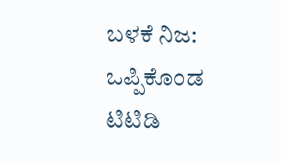ಬಳಕೆ ನಿಜ: ಒಪ್ಪಿಕೊಂಡ ಟಿಟಿಡಿ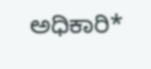ಅಧಿಕಾರಿ*